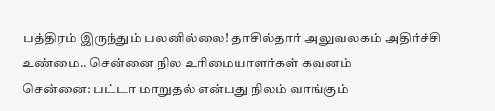பத்திரம் இருந்தும் பலனில்லை! தாசில்தார் அலுவலகம் அதிர்ச்சி உண்மை.. சென்னை நில உரிமையாளர்கள் கவனம்
சென்னை: பட்டா மாறுதல் என்பது நிலம் வாங்கும்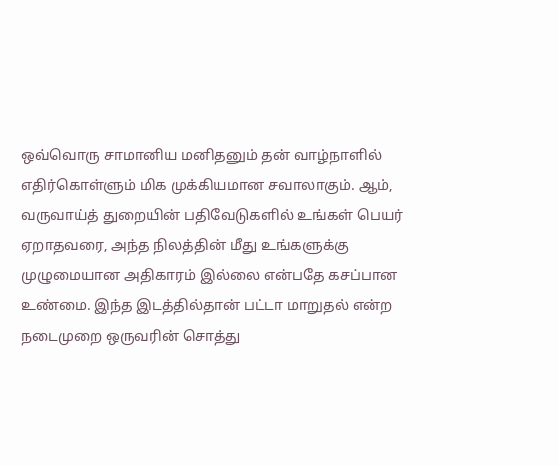ஒவ்வொரு சாமானிய மனிதனும் தன் வாழ்நாளில் எதிர்கொள்ளும் மிக முக்கியமான சவாலாகும். ஆம், வருவாய்த் துறையின் பதிவேடுகளில் உங்கள் பெயர் ஏறாதவரை, அந்த நிலத்தின் மீது உங்களுக்கு முழுமையான அதிகாரம் இல்லை என்பதே கசப்பான உண்மை. இந்த இடத்தில்தான் பட்டா மாறுதல் என்ற நடைமுறை ஒருவரின் சொத்து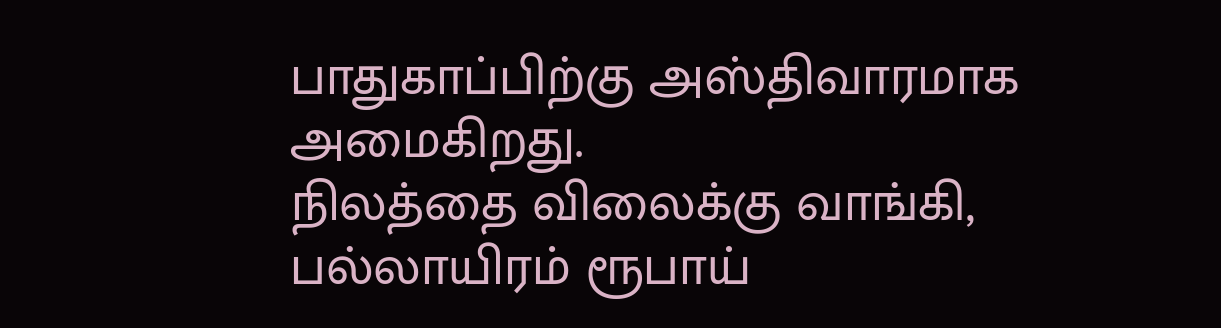பாதுகாப்பிற்கு அஸ்திவாரமாக அமைகிறது.
நிலத்தை விலைக்கு வாங்கி, பல்லாயிரம் ரூபாய்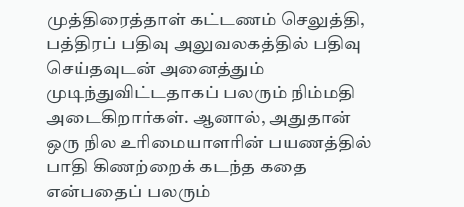முத்திரைத்தாள் கட்டணம் செலுத்தி, பத்திரப் பதிவு அலுவலகத்தில் பதிவு செய்தவுடன் அனைத்தும் முடிந்துவிட்டதாகப் பலரும் நிம்மதி அடைகிறார்கள். ஆனால், அதுதான் ஒரு நில உரிமையாளரின் பயணத்தில் பாதி கிணற்றைக் கடந்த கதை என்பதைப் பலரும்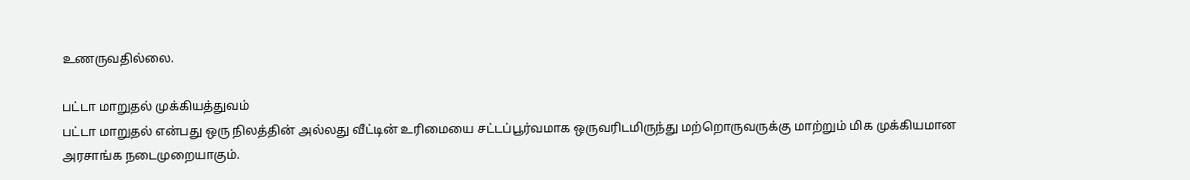உணருவதில்லை.

பட்டா மாறுதல் முக்கியத்துவம்
பட்டா மாறுதல் என்பது ஒரு நிலத்தின் அல்லது வீட்டின் உரிமையை சட்டப்பூர்வமாக ஒருவரிடமிருந்து மற்றொருவருக்கு மாற்றும் மிக முக்கியமான அரசாங்க நடைமுறையாகும்.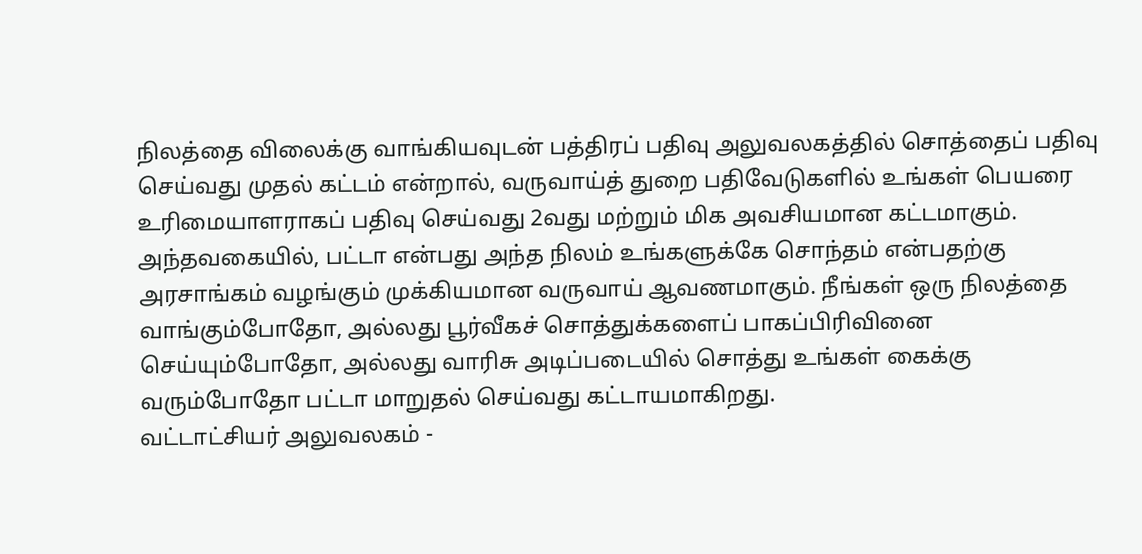நிலத்தை விலைக்கு வாங்கியவுடன் பத்திரப் பதிவு அலுவலகத்தில் சொத்தைப் பதிவு செய்வது முதல் கட்டம் என்றால், வருவாய்த் துறை பதிவேடுகளில் உங்கள் பெயரை உரிமையாளராகப் பதிவு செய்வது 2வது மற்றும் மிக அவசியமான கட்டமாகும்.
அந்தவகையில், பட்டா என்பது அந்த நிலம் உங்களுக்கே சொந்தம் என்பதற்கு அரசாங்கம் வழங்கும் முக்கியமான வருவாய் ஆவணமாகும். நீங்கள் ஒரு நிலத்தை வாங்கும்போதோ, அல்லது பூர்வீகச் சொத்துக்களைப் பாகப்பிரிவினை செய்யும்போதோ, அல்லது வாரிசு அடிப்படையில் சொத்து உங்கள் கைக்கு வரும்போதோ பட்டா மாறுதல் செய்வது கட்டாயமாகிறது.
வட்டாட்சியர் அலுவலகம் -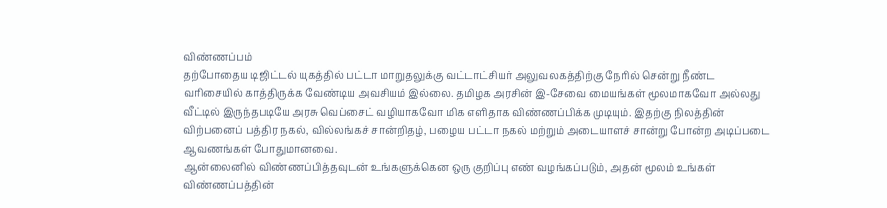விண்ணப்பம்
தற்போதைய டிஜிட்டல் யுகத்தில் பட்டா மாறுதலுக்கு வட்டாட்சியர் அலுவலகத்திற்கு நேரில் சென்று நீண்ட வரிசையில் காத்திருக்க வேண்டிய அவசியம் இல்லை. தமிழக அரசின் இ-சேவை மையங்கள் மூலமாகவோ அல்லது வீட்டில் இருந்தபடியே அரசு வெப்சைட் வழியாகவோ மிக எளிதாக விண்ணப்பிக்க முடியும். இதற்கு நிலத்தின் விற்பனைப் பத்திர நகல், வில்லங்கச் சான்றிதழ், பழைய பட்டா நகல் மற்றும் அடையாளச் சான்று போன்ற அடிப்படை ஆவணங்கள் போதுமானவை.
ஆன்லைனில் விண்ணப்பித்தவுடன் உங்களுக்கென ஒரு குறிப்பு எண் வழங்கப்படும், அதன் மூலம் உங்கள் விண்ணப்பத்தின்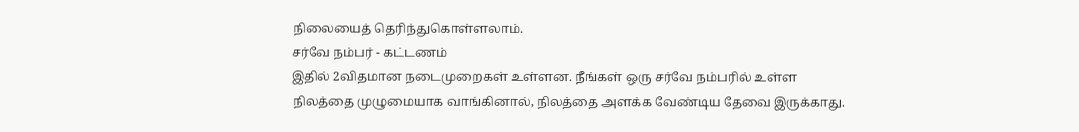நிலையைத் தெரிந்துகொள்ளலாம்.
சர்வே நம்பர் - கட்டணம்
இதில் 2விதமான நடைமுறைகள் உள்ளன. நீங்கள் ஒரு சர்வே நம்பரில் உள்ள நிலத்தை முழுமையாக வாங்கினால், நிலத்தை அளக்க வேண்டிய தேவை இருக்காது.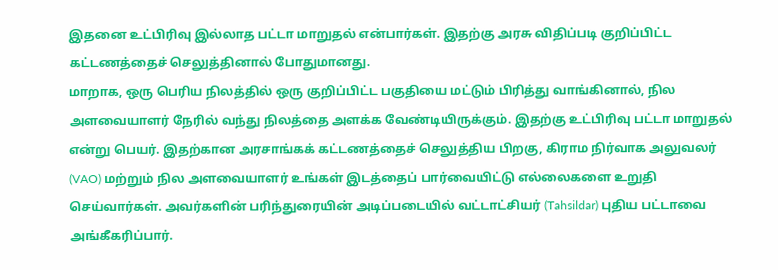இதனை உட்பிரிவு இல்லாத பட்டா மாறுதல் என்பார்கள். இதற்கு அரசு விதிப்படி குறிப்பிட்ட கட்டணத்தைச் செலுத்தினால் போதுமானது.
மாறாக, ஒரு பெரிய நிலத்தில் ஒரு குறிப்பிட்ட பகுதியை மட்டும் பிரித்து வாங்கினால், நில அளவையாளர் நேரில் வந்து நிலத்தை அளக்க வேண்டியிருக்கும். இதற்கு உட்பிரிவு பட்டா மாறுதல் என்று பெயர். இதற்கான அரசாங்கக் கட்டணத்தைச் செலுத்திய பிறகு, கிராம நிர்வாக அலுவலர் (VAO) மற்றும் நில அளவையாளர் உங்கள் இடத்தைப் பார்வையிட்டு எல்லைகளை உறுதி செய்வார்கள். அவர்களின் பரிந்துரையின் அடிப்படையில் வட்டாட்சியர் (Tahsildar) புதிய பட்டாவை அங்கீகரிப்பார்.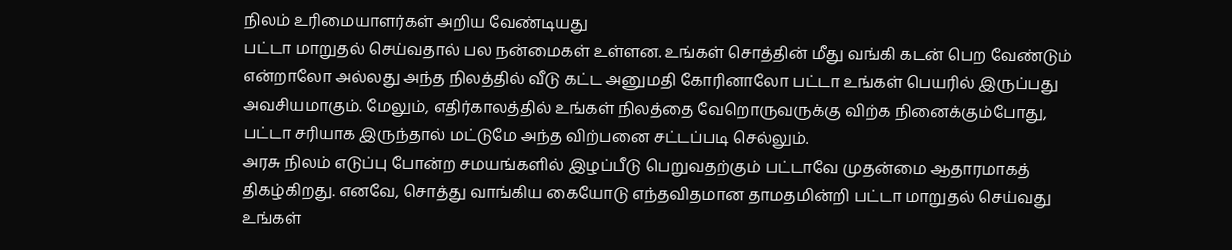நிலம் உரிமையாளர்கள் அறிய வேண்டியது
பட்டா மாறுதல் செய்வதால் பல நன்மைகள் உள்ளன. உங்கள் சொத்தின் மீது வங்கி கடன் பெற வேண்டும் என்றாலோ அல்லது அந்த நிலத்தில் வீடு கட்ட அனுமதி கோரினாலோ பட்டா உங்கள் பெயரில் இருப்பது அவசியமாகும். மேலும், எதிர்காலத்தில் உங்கள் நிலத்தை வேறொருவருக்கு விற்க நினைக்கும்போது, பட்டா சரியாக இருந்தால் மட்டுமே அந்த விற்பனை சட்டப்படி செல்லும்.
அரசு நிலம் எடுப்பு போன்ற சமயங்களில் இழப்பீடு பெறுவதற்கும் பட்டாவே முதன்மை ஆதாரமாகத் திகழ்கிறது. எனவே, சொத்து வாங்கிய கையோடு எந்தவிதமான தாமதமின்றி பட்டா மாறுதல் செய்வது உங்கள்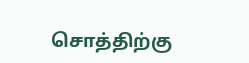சொத்திற்கு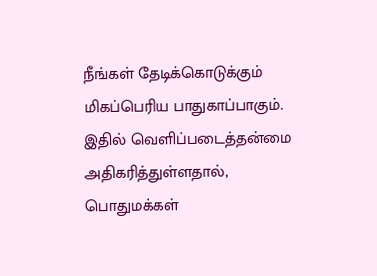நீங்கள் தேடிக்கொடுக்கும் மிகப்பெரிய பாதுகாப்பாகும். இதில் வெளிப்படைத்தன்மை அதிகரித்துள்ளதால், பொதுமக்கள்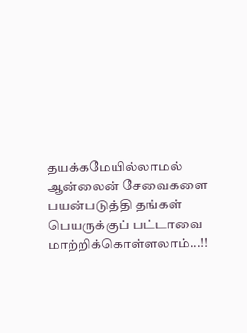தயக்கமேயில்லாமல் ஆன்லைன் சேவைகளை பயன்படுத்தி தங்கள் பெயருக்குப் பட்டாவை மாற்றிக்கொள்ளலாம்...!!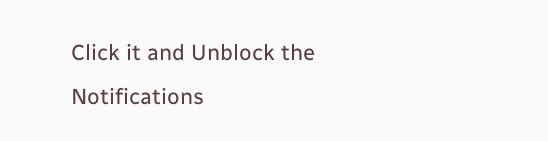Click it and Unblock the Notifications